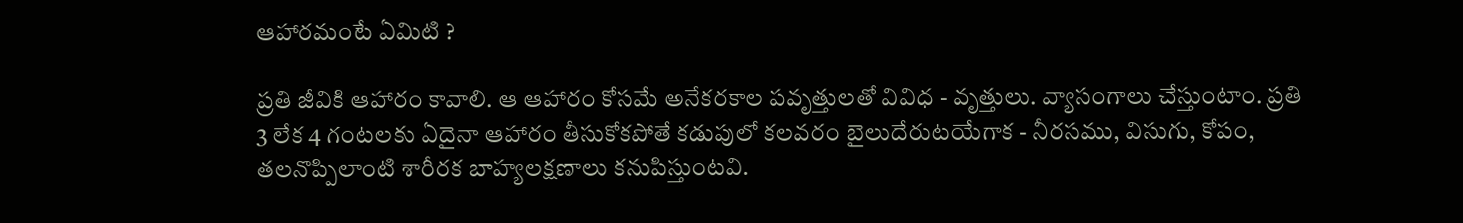ఆహారమంటే ఏమిటి ?

ప్రతి జీవికి ఆహారం కావాలి. ఆ ఆహారం కోసమే అనేకరకాల పవృత్తులతో వివిధ - వృత్తులు. వ్యాసంగాలు చేస్తుంటాం. ప్రతి 3 లేక 4 గంటలకు ఏదైనా ఆహారం తీసుకోకపోతే కడుపులో కలవరం బైలుదేరుటయేగాక - నీరసము, విసుగు, కోపం, తలనొప్పిలాంటి శారీరక బాహ్యలక్షణాలు కనుపిస్తుంటవి.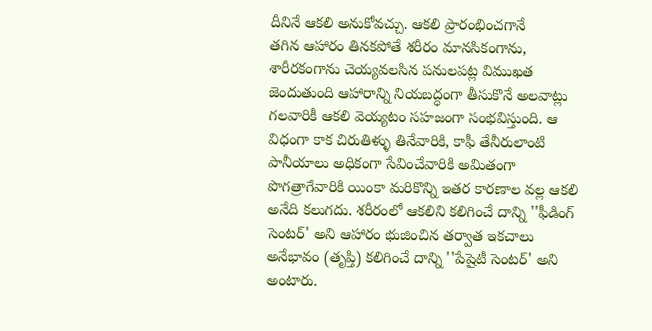దీనినే ఆకలి అనుకోవచ్చు. ఆకలి ప్రారంభించగానే
తగిన ఆహారం తినకపోతే శరీరం మానసికంగాను, శారీరకంగాను చెయ్యవలసిన పనులపట్ల విముఖత జెందుతుంది ఆహారాన్ని నియబద్ధంగా తీసుకొనే అలవాట్లు గలవారికీ ఆకలి వెయ్యటం సహజంగా సంభవిస్తుంది. ఆ విధంగా కాక చిరుతిళ్ళు తినేవారికి, కాఫీ తేనీరులాంటి పానీయాలు అధికంగా సేవించేవారికి అమితంగా పొగత్రాగేవారికి యింకా మరికొన్ని ఇతర కారణాల వల్ల ఆకలి అనేది కలుగదు. శరీరంలో ఆకలిని కలిగించే దాన్ని ''ఫీడింగ్‌ సెంటర్‌' అని ఆహారం భుజించిన తర్వాత ఇకచాలు అనేభావం (తృప్తి) కలిగించే దాన్ని ''పేషైటీ సెంటర్‌' అని అంటారు.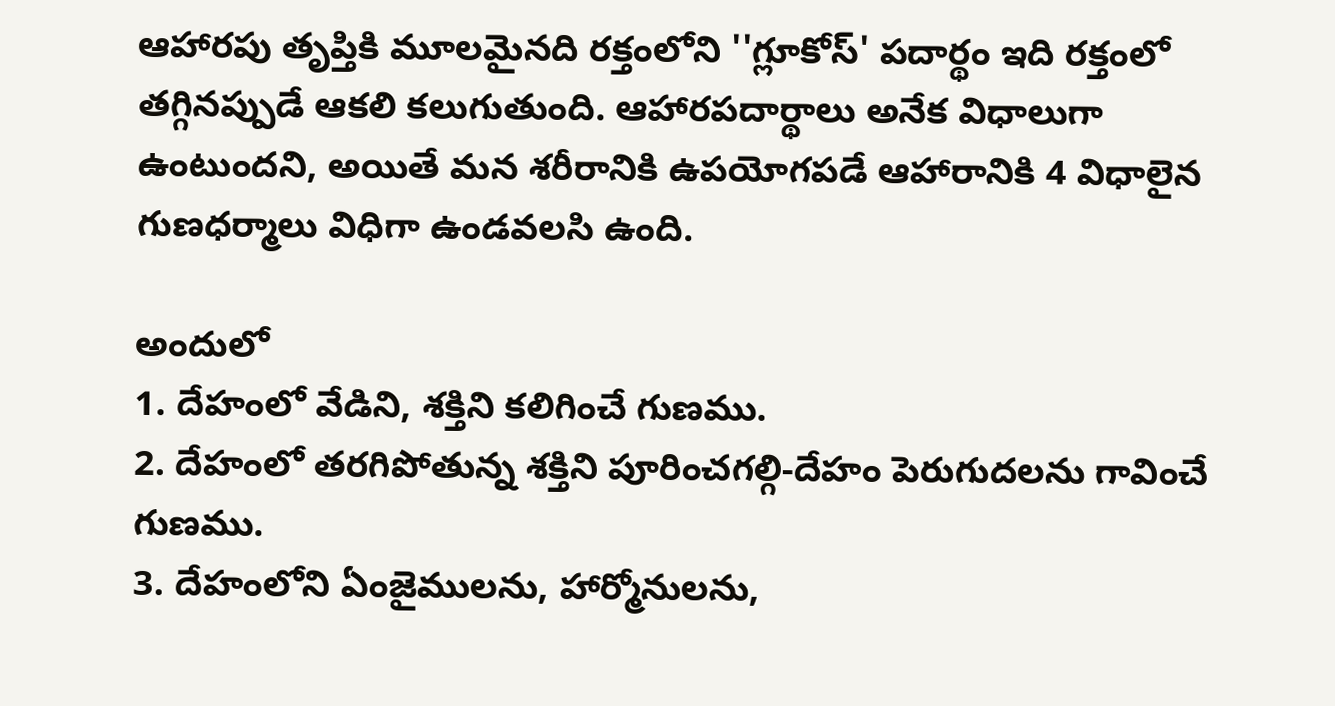ఆహారపు తృప్తికి మూలమైనది రక్తంలోని ''గ్లూకోస్‌' పదార్థం ఇది రక్తంలో తగ్గినప్పుడే ఆకలి కలుగుతుంది. ఆహారపదార్థాలు అనేక విధాలుగా ఉంటుందని, అయితే మన శరీరానికి ఉపయోగపడే ఆహారానికి 4 విధాలైన గుణధర్మాలు విధిగా ఉండవలసి ఉంది.

అందులో
1. దేహంలో వేడిని, శక్తిని కలిగించే గుణము.
2. దేహంలో తరగిపోతున్న శక్తిని పూరించగల్గి-దేహం పెరుగుదలను గావించే గుణము.
3. దేహంలోని ఏంజైములను, హార్మోనులను,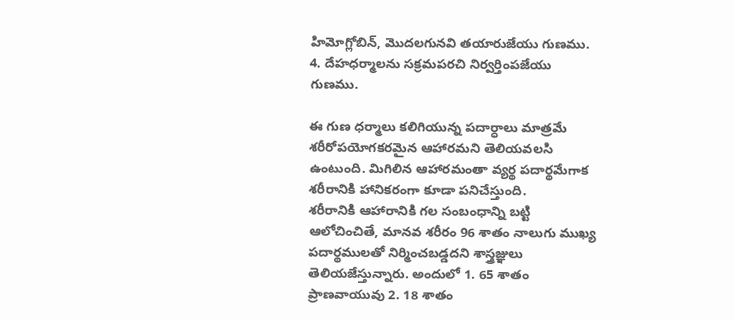హిమోగ్లోబిన్‌, మొదలగునవి తయారుజేయు గుణము.
4. దేహధర్మాలను సక్రమపరచి నిర్వర్తింపజేయు గుణము.

ఈ గుణ ధర్మాలు కలిగియున్న పదార్ధాలు మాత్రమే శరీరోపయోగకరమైన ఆహారమని తెలియవలసి ఉంటుంది. మిగిలిన ఆహారమంతా వ్యర్థ పదార్థమేగాక శరీరానికి హానికరంగా కూడా పనిచేస్తుంది.
శరీరానికి ఆహారానికి గల సంబంధాన్ని బట్టి ఆలోచించితే, మానవ శరీరం 96 శాతం నాలుగు ముఖ్య పదార్థములతో నిర్మించబడ్డదని శాస్త్రజ్ఞులు తెలియజేస్తున్నారు. అందులో 1. 65 శాతం ప్రాణవాయువు 2. 18 శాతం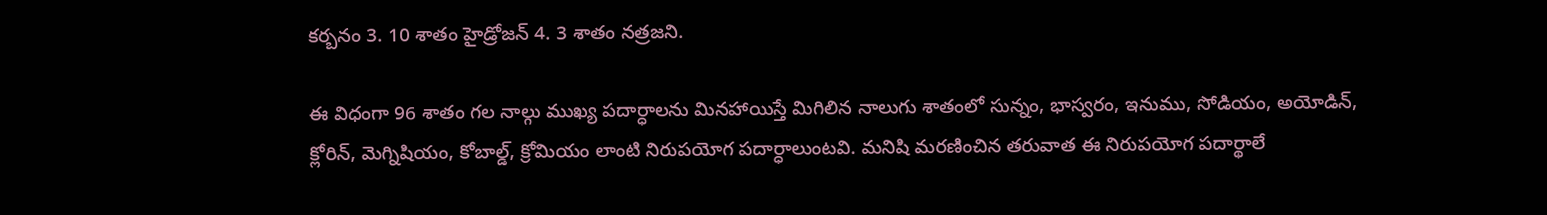కర్బనం 3. 10 శాతం హైడ్రోజన్‌ 4. 3 శాతం నత్రజని.

ఈ విధంగా 96 శాతం గల నాల్గు ముఖ్య పదార్ధాలను మినహాయిస్తే మిగిలిన నాలుగు శాతంలో సున్నం, భాస్వరం, ఇనుము, సోడియం, అయోడిన్‌, క్లోరిన్‌, మెగ్నిషియం, కోబాల్డ్‌, క్రోమియం లాంటి నిరుపయోగ పదార్ధాలుంటవి. మనిషి మరణించిన తరువాత ఈ నిరుపయోగ పదార్థాలే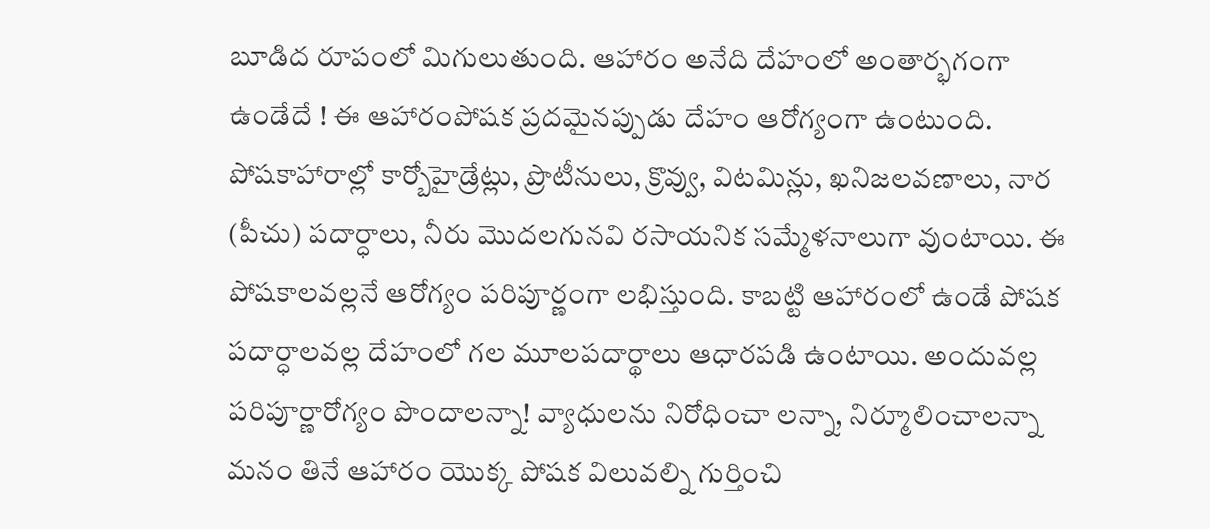బూడిద రూపంలో మిగులుతుంది. ఆహారం అనేది దేహంలో అంతార్భగంగా ఉండేదే ! ఈ ఆహారంపోషక ప్రదమైనప్పుడు దేహం ఆరోగ్యంగా ఉంటుంది. పోషకాహారాల్లో కార్బోహైడ్రేట్లు, ప్రొటీనులు, క్రొవ్వు, విటమిన్లు, ఖనిజలవణాలు, నార (పీచు) పదార్ధాలు, నీరు మొదలగునవి రసాయనిక సమ్మేళనాలుగా వుంటాయి. ఈ పోషకాలవల్లనే ఆరోగ్యం పరిపూర్ణంగా లభిస్తుంది. కాబట్టి ఆహారంలో ఉండే పోషక పదార్ధాలవల్ల దేహంలో గల మూలపదార్థాలు ఆధారపడి ఉంటాయి. అందువల్ల పరిపూర్ణారోగ్యం పొందాలన్నా! వ్యాధులను నిరోధించా లన్నా, నిర్మూలించాలన్నా మనం తినే ఆహారం యొక్క పోషక విలువల్ని గుర్తించి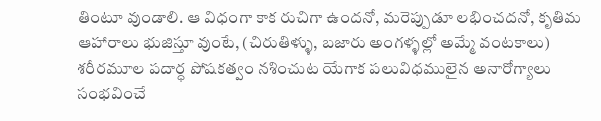తింటూ వుండాలి. ఆ విధంగా కాక రుచిగా ఉందనో, మరెప్పుడూ లభించదనో, కృతిమ ఆహారాలు భుజిస్తూ వుంటే, (చిరుతిళ్ళు, బజారు అంగళ్ళల్లో అమ్మే వంటకాలు) శరీరమూల పదార్ధ పోషకత్వం నశించుట యేగాక పలువిధములైన అనారోగ్యాలు సంభవించే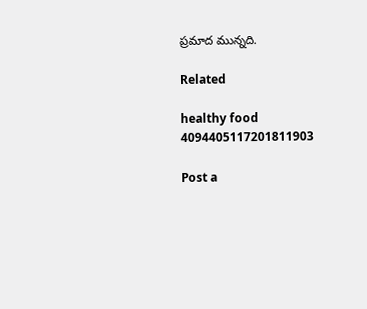ప్రమాద మున్నది.

Related

healthy food 4094405117201811903

Post a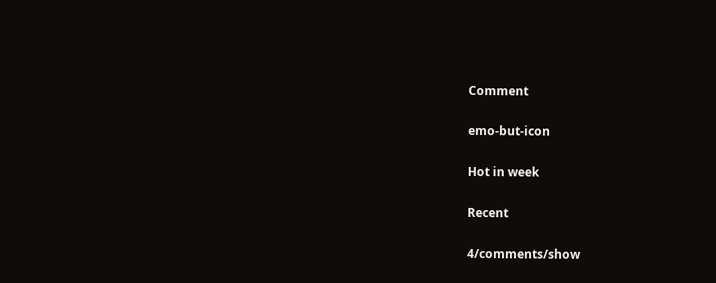Comment

emo-but-icon

Hot in week

Recent

4/comments/show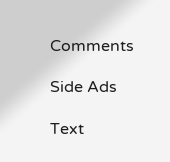Comments

Side Ads

Text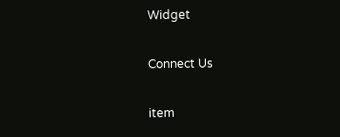Widget

Connect Us

item